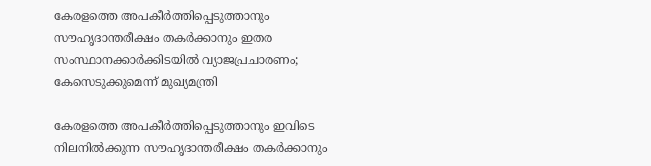കേരളത്തെ അപകീർത്തിപ്പെടുത്താനും സൗഹൃദാന്തരീക്ഷം തകർക്കാനും ഇതര സംസ്ഥാനക്കാർക്കിടയിൽ വ്യാജപ്രചാരണം; കേസെടുക്കുമെന്ന് മുഖ്യമന്ത്രി

കേരളത്തെ അപകീർത്തിപ്പെടുത്താനും ഇവിടെ നിലനിൽക്കുന്ന സൗഹൃദാന്തരീക്ഷം തകർക്കാനും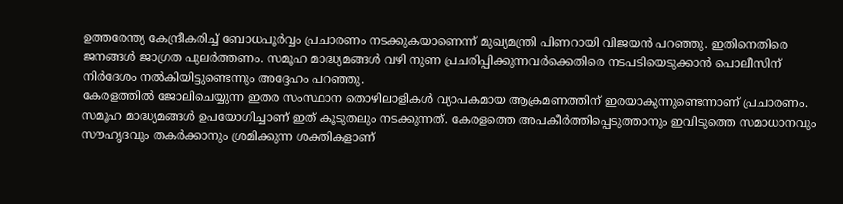ഉത്തരേന്ത്യ കേന്ദ്രീകരിച്ച് ബോധപൂർവ്വം പ്രചാരണം നടക്കുകയാണെന്ന് മുഖ്യമന്ത്രി പിണറായി വിജയൻ പറഞ്ഞു. ഇതിനെതിരെ ജനങ്ങൾ ജാഗ്രത പുലർത്തണം. സമൂഹ മാദ്ധ്യമങ്ങൾ വഴി നുണ പ്രചരിപ്പിക്കുന്നവർക്കെതിരെ നടപടിയെടുക്കാൻ പൊലീസിന് നിർദേശം നൽകിയിട്ടുണ്ടെന്നും അദ്ദേഹം പറഞ്ഞു.
കേരളത്തിൽ ജോലിചെയ്യുന്ന ഇതര സംസ്ഥാന തൊഴിലാളികൾ വ്യാപകമായ ആക്രമണത്തിന് ഇരയാകുന്നുണ്ടെന്നാണ് പ്രചാരണം. സമൂഹ മാദ്ധ്യമങ്ങൾ ഉപയോഗിച്ചാണ് ഇത് കൂടുതലും നടക്കുന്നത്. കേരളത്തെ അപകീർത്തിപ്പെടുത്താനും ഇവിടുത്തെ സമാധാനവും സൗഹൃദവും തകർക്കാനും ശ്രമിക്കുന്ന ശക്തികളാണ്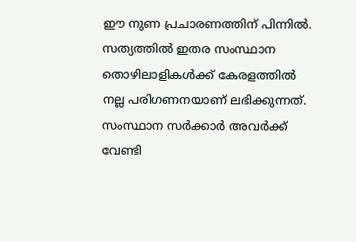ഈ നുണ പ്രചാരണത്തിന് പിന്നിൽ.
സത്യത്തിൽ ഇതര സംസ്ഥാന തൊഴിലാളികൾക്ക് കേരളത്തിൽ നല്ല പരിഗണനയാണ് ലഭിക്കുന്നത്. സംസ്ഥാന സർക്കാർ അവർക്ക് വേണ്ടി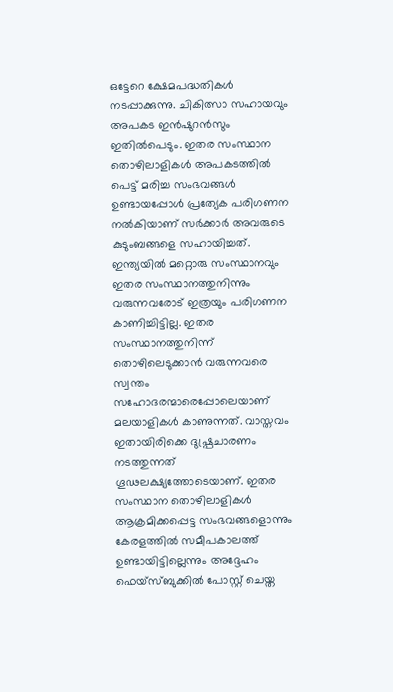ഒട്ടേറെ ക്ഷേമപദ്ധതികൾ നടപ്പാക്കുന്നു. ചികിത്സാ സഹായവും അപകട ഇൻഷുറൻസും ഇതിൽപെടും. ഇതര സംസ്ഥാന തൊഴിലാളികൾ അപകടത്തിൽ പെട്ട് മരിച്ച സംഭവങ്ങൾ ഉണ്ടായപ്പോൾ പ്രത്യേക പരിഗണന നൽകിയാണ് സർക്കാർ അവരുടെ കുടുംബങ്ങളെ സഹായിച്ചത്.
ഇന്ത്യയിൽ മറ്റൊരു സംസ്ഥാനവും ഇതര സംസ്ഥാനത്തുനിന്നും വരുന്നവരോട് ഇത്രയും പരിഗണന കാണിച്ചിട്ടില്ല. ഇതര സംസ്ഥാനത്തുനിന്ന് തൊഴിലെടുക്കാൻ വരുന്നവരെ സ്വന്തം സഹോദരന്മാരെപ്പോലെയാണ് മലയാളികൾ കാണുന്നത്. വാസ്തവം ഇതായിരിക്കെ ദുഷ്പ്രചാരണം നടത്തുന്നത് ഗൂഢലക്ഷ്യത്തോടെയാണ്. ഇതര സംസ്ഥാന തൊഴിലാളികൾ ആക്രമിക്കപ്പെട്ട സംഭവങ്ങളൊന്നും കേരളത്തിൽ സമീപകാലത്ത് ഉണ്ടായിട്ടില്ലെന്നും അദ്ദേഹം ഫെയ്സ്ബുക്കിൽ പോസ്റ്റ് ചെയ്ത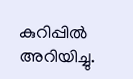കുറിപ്പിൽ അറിയിച്ചു.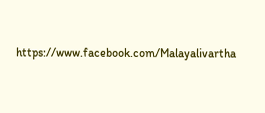https://www.facebook.com/Malayalivartha